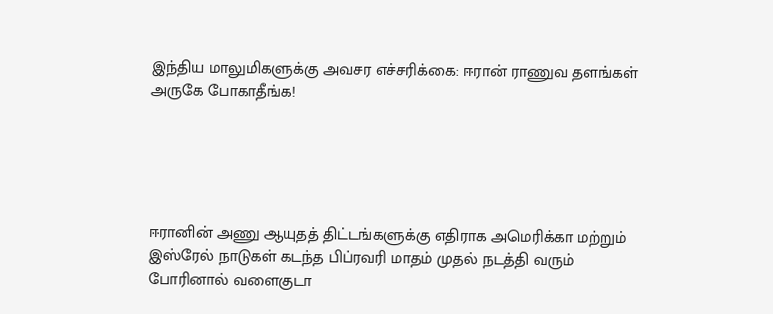இந்திய மாலுமிகளுக்கு அவசர எச்சரிக்கை: ஈரான் ராணுவ தளங்கள் அருகே போகாதீங்க!





ஈரானின் அணு ஆயுதத் திட்டங்களுக்கு எதிராக அமெரிக்கா மற்றும் இஸ்ரேல் நாடுகள் கடந்த பிப்ரவரி மாதம் முதல் நடத்தி வரும் போரினால் வளைகுடா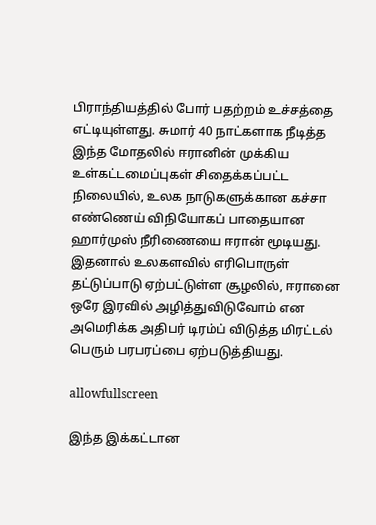பிராந்தியத்தில் போர் பதற்றம் உச்சத்தை எட்டியுள்ளது. சுமார் 40 நாட்களாக நீடித்த இந்த மோதலில் ஈரானின் முக்கிய உள்கட்டமைப்புகள் சிதைக்கப்பட்ட நிலையில், உலக நாடுகளுக்கான கச்சா எண்ணெய் விநியோகப் பாதையான ஹார்முஸ் நீரிணையை ஈரான் மூடியது. இதனால் உலகளவில் எரிபொருள் தட்டுப்பாடு ஏற்பட்டுள்ள சூழலில், ஈரானை ஒரே இரவில் அழித்துவிடுவோம் என அமெரிக்க அதிபர் டிரம்ப் விடுத்த மிரட்டல் பெரும் பரபரப்பை ஏற்படுத்தியது.

allowfullscreen

இந்த இக்கட்டான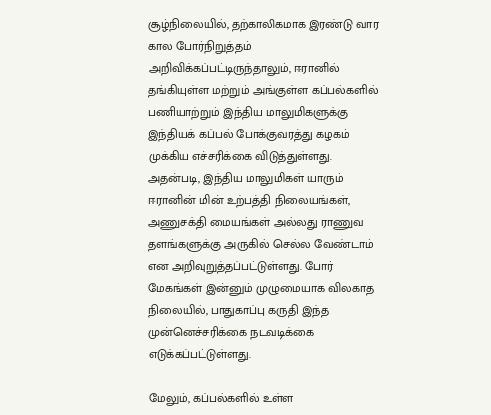சூழ்நிலையில், தற்காலிகமாக இரண்டு வார கால போர்நிறுத்தம் அறிவிக்கப்பட்டிருந்தாலும், ஈரானில் தங்கியுள்ள மற்றும் அங்குள்ள கப்பல்களில் பணியாற்றும் இந்திய மாலுமிகளுக்கு இந்தியக் கப்பல் போக்குவரத்து கழகம் முக்கிய எச்சரிக்கை விடுத்துள்ளது. அதன்படி, இந்திய மாலுமிகள் யாரும் ஈரானின் மின் உற்பத்தி நிலையங்கள், அணுசக்தி மையங்கள் அல்லது ராணுவ தளங்களுக்கு அருகில் செல்ல வேண்டாம் என அறிவுறுத்தப்பட்டுள்ளது. போர் மேகங்கள் இன்னும் முழுமையாக விலகாத நிலையில், பாதுகாப்பு கருதி இந்த முன்னெச்சரிக்கை நடவடிக்கை எடுக்கப்பட்டுள்ளது.

மேலும், கப்பல்களில் உள்ள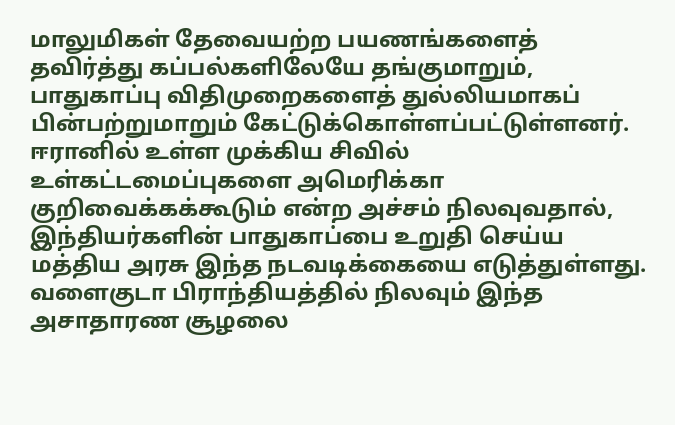மாலுமிகள் தேவையற்ற பயணங்களைத் தவிர்த்து கப்பல்களிலேயே தங்குமாறும், பாதுகாப்பு விதிமுறைகளைத் துல்லியமாகப் பின்பற்றுமாறும் கேட்டுக்கொள்ளப்பட்டுள்ளனர். ஈரானில் உள்ள முக்கிய சிவில் உள்கட்டமைப்புகளை அமெரிக்கா குறிவைக்கக்கூடும் என்ற அச்சம் நிலவுவதால், இந்தியர்களின் பாதுகாப்பை உறுதி செய்ய மத்திய அரசு இந்த நடவடிக்கையை எடுத்துள்ளது. வளைகுடா பிராந்தியத்தில் நிலவும் இந்த அசாதாரண சூழலை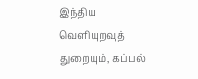இந்திய வெளியுறவுத் துறையும், கப்பல்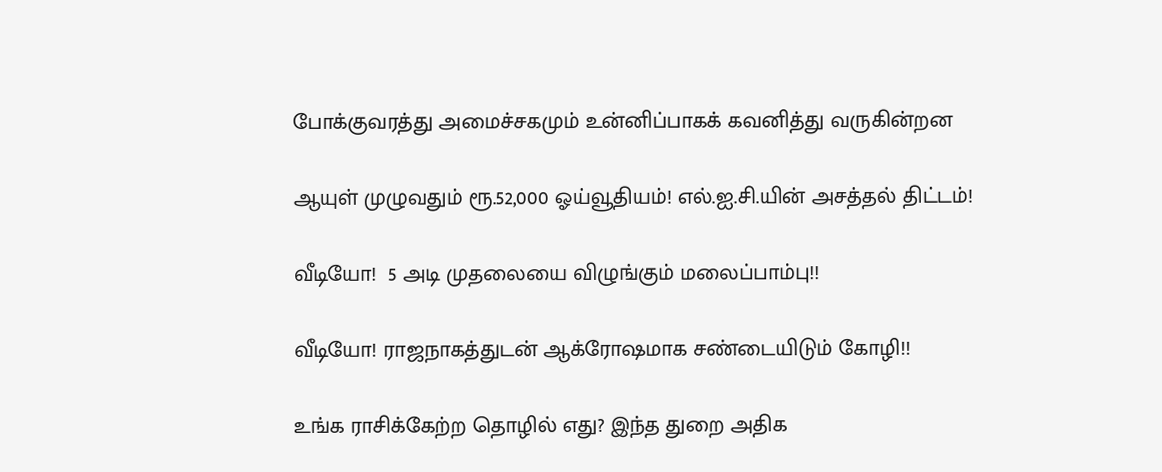போக்குவரத்து அமைச்சகமும் உன்னிப்பாகக் கவனித்து வருகின்றன

ஆயுள் முழுவதும் ரூ.52,000 ஓய்வூதியம்! எல்.ஐ.சி.யின் அசத்தல் திட்டம்!

வீடியோ!  5 அடி முதலையை விழுங்கும் மலைப்பாம்பு!!

வீடியோ! ராஜநாகத்துடன் ஆக்ரோஷமாக சண்டையிடும் கோழி!!

உங்க ராசிக்கேற்ற தொழில் எது? இந்த துறை அதிக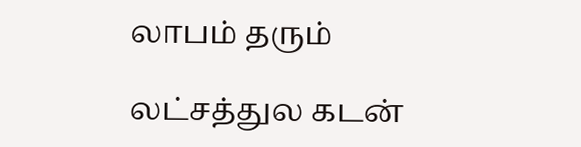லாபம் தரும்

லட்சத்துல கடன்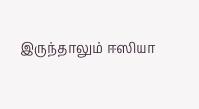இருந்தாலும் ஈஸியா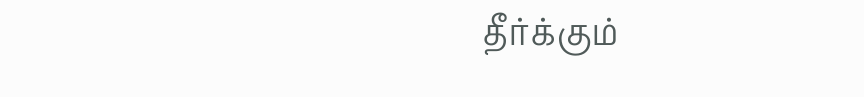தீர்க்கும்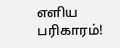எளிய பரிகாரம்!